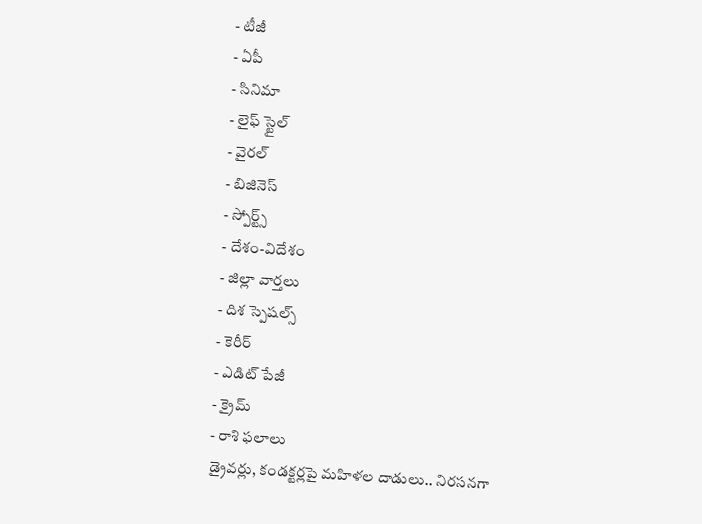- టీజీ
- ఏపీ
- సినిమా
- లైఫ్ స్టైల్
- వైరల్
- బిజినెస్
- స్పోర్ట్స్
- దేశం-విదేశం
- జిల్లా వార్తలు
- దిశ స్పెషల్స్
- కెరీర్
- ఎడిట్ పేజీ
- క్రైమ్
- రాశి ఫలాలు
డ్రైవర్లు, కండక్టర్లపై మహిళల దాడులు.. నిరసనగా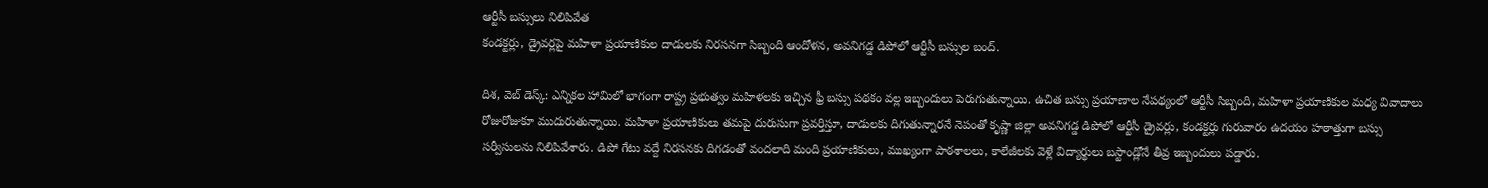ఆర్టీసీ బస్సులు నిలిపివేత
కండక్టర్లు, డ్రైవర్లపై మహిళా ప్రయాణికుల దాడులకు నిరసనగా సిబ్బంది ఆందోళన, అవనిగడ్డ డిపోలో ఆర్టీసీ బస్సుల బంద్.

దిశ, వెబ్ డెస్క్: ఎన్నికల హామిలో భాగంగా రాష్ట్ర ప్రభుత్వం మహిళలకు ఇచ్చిన ఫ్రీ బస్సు పథకం వల్ల ఇబ్బందులు పెరుగుతున్నాయి. ఉచిత బస్సు ప్రయాణాల నేపథ్యంలో ఆర్టీసీ సిబ్బంది, మహిళా ప్రయాణికుల మధ్య వివాదాలు రోజురోజుకూ ముదురుతున్నాయి. మహిళా ప్రయాణికులు తమపై దురుసుగా ప్రవర్తిస్తూ, దాడులకు దిగుతున్నారనే నెపంతో కృష్ణా జిల్లా అవనిగడ్డ డిపోలో ఆర్టీసీ డ్రైవర్లు, కండక్టర్లు గురువారం ఉదయం హఠాత్తుగా బస్సు సర్వీసులను నిలిపివేశారు. డిపో గేటు వద్దే నిరసనకు దిగడంతో వందలాది మంది ప్రయాణికులు, ముఖ్యంగా పాఠశాలలు, కాలేజీలకు వెళ్లే విద్యార్థులు బస్టాండ్లోనే తీవ్ర ఇబ్బందులు పడ్డారు.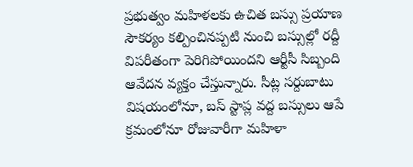ప్రభుత్వం మహిళలకు ఉచిత బస్సు ప్రయాణ సౌకర్యం కల్పించినప్పటి నుంచి బస్సుల్లో రద్దీ విపరీతంగా పెరిగిపోయిందని ఆర్టీసీ సిబ్బంది ఆవేదన వ్యక్తం చేస్తున్నారు. సీట్ల సర్దుబాటు విషయంలోనూ, బస్ స్టాప్ల వద్ద బస్సులు ఆపే క్రమంలోనూ రోజువారీగా మహిళా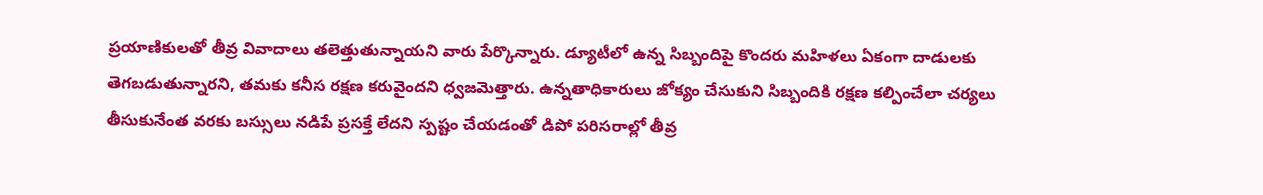ప్రయాణికులతో తీవ్ర వివాదాలు తలెత్తుతున్నాయని వారు పేర్కొన్నారు. డ్యూటీలో ఉన్న సిబ్బందిపై కొందరు మహిళలు ఏకంగా దాడులకు తెగబడుతున్నారని, తమకు కనీస రక్షణ కరువైందని ధ్వజమెత్తారు. ఉన్నతాధికారులు జోక్యం చేసుకుని సిబ్బందికి రక్షణ కల్పించేలా చర్యలు తీసుకునేంత వరకు బస్సులు నడిపే ప్రసక్తే లేదని స్పష్టం చేయడంతో డిపో పరిసరాల్లో తీవ్ర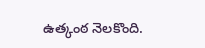ఉత్కంఠ నెలకొంది.